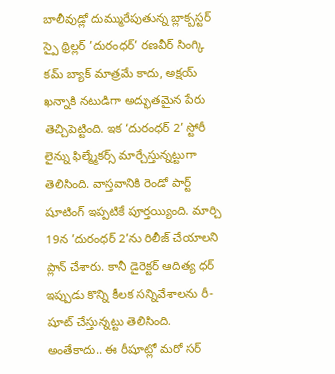బాలీవుడ్లో దుమ్మురేపుతున్న బ్లాక్బస్టర్ స్పై థ్రిల్లర్ ’దురంధర్’ రణవీర్ సింగ్కి కమ్ బ్యాక్ మాత్రమే కాదు, అక్షయ్ ఖన్నాకి నటుడిగా అద్భుతమైన పేరు తెచ్చిపెట్టింది. ఇక ‘దురంధర్ 2’ స్టోరీ లైన్ను ఫిల్మ్మేకర్స్ మార్చేస్తున్నట్టుగా తెలిసింది. వాస్తవానికి రెండో పార్ట్ షూటింగ్ ఇప్పటికే పూర్తయ్యింది. మార్చి 19న ’దురంధర్ 2’ను రిలీజ్ చేయాలని ప్లాన్ చేశారు. కానీ డైరెక్టర్ ఆదిత్య ధర్ ఇప్పుడు కొన్ని కీలక సన్నివేశాలను రీ-షూట్ చేస్తున్నట్టు తెలిసింది. అంతేకాదు.. ఈ రీషూట్లో మరో సర్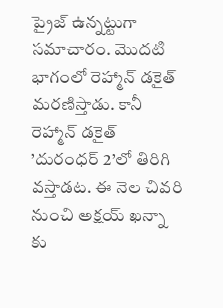ప్రైజ్ ఉన్నట్టుగా సమాచారం. మొదటి భాగంలో రెహ్మాన్ డకైత్ మరణిస్తాడు. కానీ రెహ్మాన్ డకైత్ ’దురంధర్ 2’లో తిరిగి వస్తాడట. ఈ నెల చివరి నుంచి అక్షయ్ ఖన్నా కు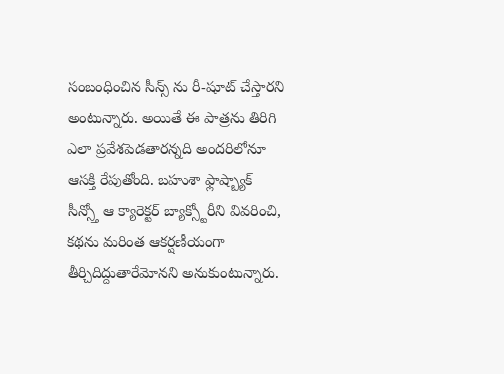సంబంధించిన సీన్స్ ను రీ-షూట్ చేస్తారని అంటున్నారు. అయితే ఈ పాత్రను తిరిగి ఎలా ప్రవేశపెడతారన్నది అందరిలోనూ ఆసక్తి రేపుతోంది. బహుశా ఫ్లాష్బ్యాక్ సీన్స్తో ఆ క్యారెక్టర్ బ్యాక్స్టోరీని వివరించి, కథను మరింత ఆకర్షణీయంగా తీర్చిదిద్దుతారేమోనని అనుకుంటున్నారు.